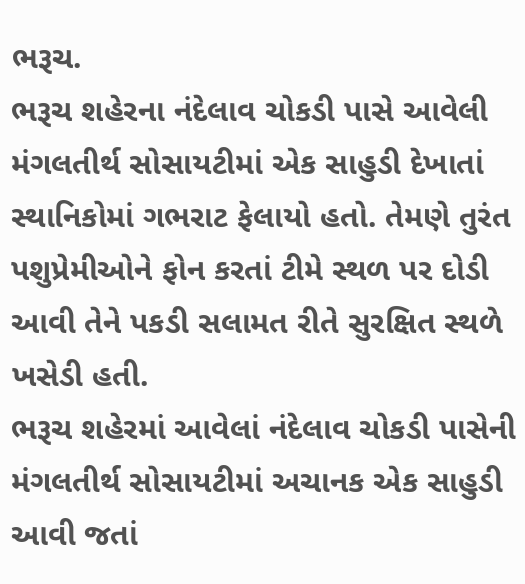ભરૂચ.
ભરૂચ શહેરના નંદેલાવ ચોકડી પાસે આવેલી મંગલતીર્થ સોસાયટીમાં એક સાહુડી દેખાતાં સ્થાનિકોમાં ગભરાટ ફેલાયો હતો. તેમણે તુરંત પશુપ્રેમીઓને ફોન કરતાં ટીમે સ્થળ પર દોડી આવી તેને પકડી સલામત રીતે સુરક્ષિત સ્થળે ખસેડી હતી.
ભરૂચ શહેરમાં આવેલાં નંદેલાવ ચોકડી પાસેની મંગલતીર્થ સોસાયટીમાં અચાનક એક સાહુડી આવી જતાં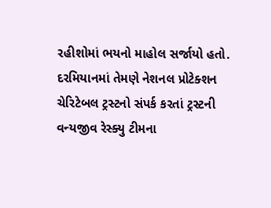રહીશોમાં ભયનો માહોલ સર્જાયો હતો. દરમિયાનમાં તેમણે નેશનલ પ્રોટેક્શન ચેરિટેબલ ટ્રસ્ટનો સંપર્ક કરતાં ટ્રસ્ટની વન્યજીવ રેસ્ક્યુ ટીમના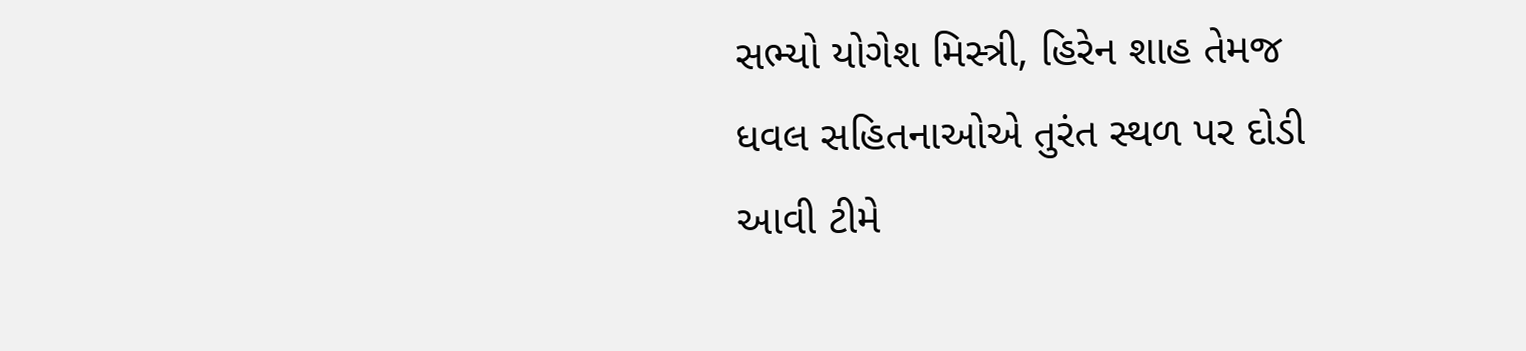સભ્યો યોગેશ મિસ્ત્રી, હિરેન શાહ તેમજ ધવલ સહિતનાઓએ તુરંત સ્થળ પર દોડી આવી ટીમે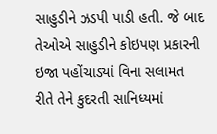સાહુડીને ઝડપી પાડી હતી. જે બાદ તેઓએ સાહુડીને કોઇપણ પ્રકારની ઇજા પહોંચાડ્યાં વિના સલામત રીતે તેને કુદરતી સાનિધ્યમાં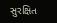સુરક્ષિત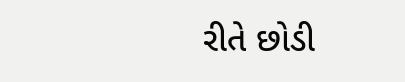રીતે છોડી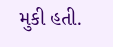મુકી હતી.